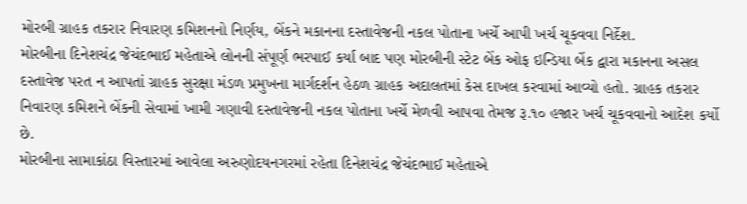મોરબી ગ્રાહક તકરાર નિવારણ કમિશનનો નિર્ણય, બેંકને મકાનના દસ્તાવેજની નકલ પોતાના ખર્ચે આપી ખર્ચ ચૂકવવા નિર્દેશ.
મોરબીના દિનેશચંદ્ર જેચંદભાઈ મહેતાએ લોનની સંપૂર્ણ ભરપાઈ કર્યા બાદ પણ મોરબીની સ્ટેટ બેંક ઓફ ઇન્ડિયા બેંક દ્વારા મકાનના અસલ દસ્તાવેજ પરત ન આપતાં ગ્રાહક સુરક્ષા મંડળ પ્રમુખના માર્ગદર્શન હેઠળ ગ્રાહક અદાલતમાં કેસ દાખલ કરવામાં આવ્યો હતો. ગ્રાહક તકરાર નિવારણ કમિશને બેંકની સેવામાં ખામી ગણાવી દસ્તાવેજની નકલ પોતાના ખર્ચે મેળવી આપવા તેમજ રૂ.૧૦ હજાર ખર્ચ ચૂકવવાનો આદેશ કર્યો છે.
મોરબીના સામાકાંઠા વિસ્તારમાં આવેલા અરુણોદયનગરમાં રહેતા દિનેશચંદ્ર જેચંદભાઈ મહેતાએ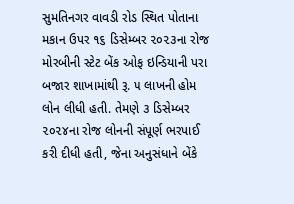સુમતિનગર વાવડી રોડ સ્થિત પોતાના મકાન ઉપર ૧૬ ડિસેમ્બર ૨૦૨૩ના રોજ મોરબીની સ્ટેટ બેંક ઓફ ઇન્ડિયાની પરા બજાર શાખામાંથી રૂ. ૫ લાખની હોમ લોન લીધી હતી. તેમણે ૩ ડિસેમ્બર ૨૦૨૪ના રોજ લોનની સંપૂર્ણ ભરપાઈ કરી દીધી હતી, જેના અનુસંધાને બેંકે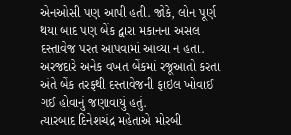એનઓસી પણ આપી હતી. જોકે, લોન પૂર્ણ થયા બાદ પણ બેંક દ્વારા મકાનના અસલ દસ્તાવેજ પરત આપવામાં આવ્યા ન હતા. અરજદારે અનેક વખત બેંકમાં રજૂઆતો કરતા અંતે બેંક તરફથી દસ્તાવેજની ફાઇલ ખોવાઈ ગઈ હોવાનું જણાવાયું હતું.
ત્યારબાદ દિનેશચંદ્ર મહેતાએ મોરબી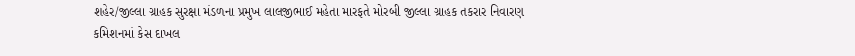શહેર/જીલ્લા ગ્રાહક સુરક્ષા મંડળના પ્રમુખ લાલજીભાઈ મહેતા મારફતે મોરબી જીલ્લા ગ્રાહક તકરાર નિવારણ કમિશનમાં કેસ દાખલ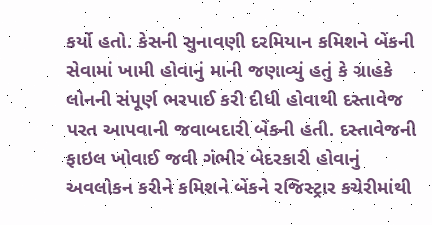કર્યો હતો. કેસની સુનાવણી દરમિયાન કમિશને બેંકની સેવામાં ખામી હોવાનું માની જણાવ્યું હતું કે ગ્રાહકે લોનની સંપૂર્ણ ભરપાઈ કરી દીધી હોવાથી દસ્તાવેજ પરત આપવાની જવાબદારી બેંકની હતી. દસ્તાવેજની ફાઇલ ખોવાઈ જવી ગંભીર બેદરકારી હોવાનું અવલોકન કરીને કમિશને બેંકને રજિસ્ટ્રાર કચેરીમાંથી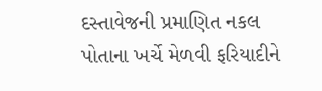દસ્તાવેજની પ્રમાણિત નકલ પોતાના ખર્ચે મેળવી ફરિયાદીને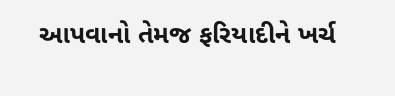આપવાનો તેમજ ફરિયાદીને ખર્ચ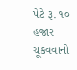પેટે રૂ. ૧૦ હજાર ચૂકવવાનો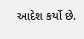આદેશ કર્યો છે.